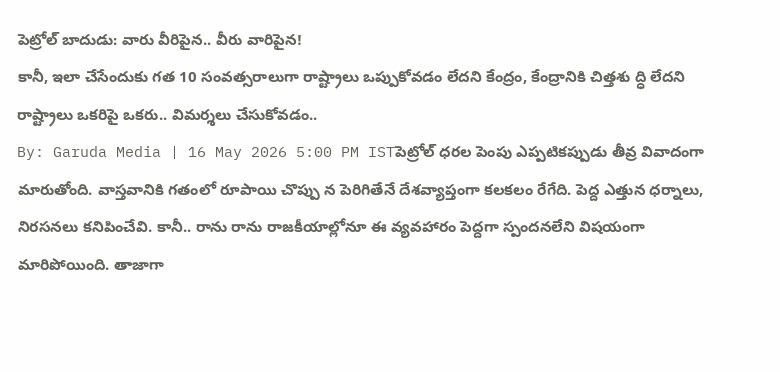పెట్రోల్ బాదుడు: వారు వీరిపైన.. వీరు వారిపైన!
కానీ, ఇలా చేసేందుకు గత 10 సంవత్సరాలుగా రాష్ట్రాలు ఒప్పుకోవడం లేదని కేంద్రం, కేంద్రానికి చిత్తశు ద్ధి లేదని రాష్ట్రాలు ఒకరిపై ఒకరు.. విమర్శలు చేసుకోవడం..
By: Garuda Media | 16 May 2026 5:00 PM ISTపెట్రోల్ ధరల పెంపు ఎప్పటికప్పుడు తీవ్ర వివాదంగా మారుతోంది. వాస్తవానికి గతంలో రూపాయి చొప్పు న పెరిగితేనే దేశవ్యాప్తంగా కలకలం రేగేది. పెద్ద ఎత్తున ధర్నాలు, నిరసనలు కనిపించేవి. కానీ.. రాను రాను రాజకీయాల్లోనూ ఈ వ్యవహారం పెద్దగా స్పందనలేని విషయంగా మారిపోయింది. తాజాగా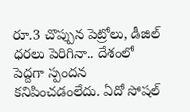రూ.3 చొప్పున పెట్రోలు, డీజిల్ ధరలు పెరిగినా.. దేశంలో పెద్దగా స్పందన కనిపించడంలేదు. ఏదో సోషల్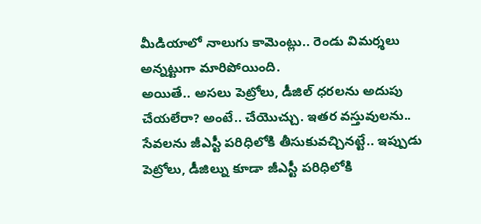మీడియాలో నాలుగు కామెంట్లు.. రెండు విమర్శలు అన్నట్టుగా మారిపోయింది.
అయితే.. అసలు పెట్రోలు, డీజిల్ ధరలను అదుపు చేయలేరా? అంటే.. చేయొచ్చు. ఇతర వస్తువులను.. సేవలను జీఎస్టీ పరిధిలోకి తీసుకువచ్చినట్టే.. ఇప్పుడు పెట్రోలు, డీజిల్ను కూడా జీఎస్టీ పరిధిలోకి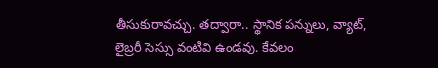తీసుకురావచ్చు. తద్వారా.. స్థానిక పన్నులు, వ్యాట్, లైబ్రరీ సెస్సు వంటివి ఉండవు. కేవలం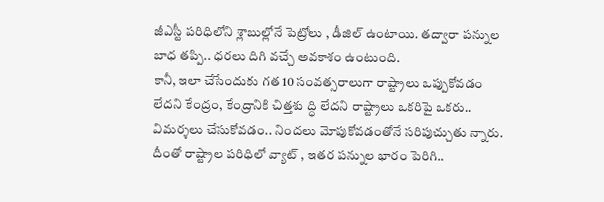జీఎస్టీ పరిధిలోని శ్లాబుల్లోనే పెట్రోలు , డీజిల్ ఉంటాయి. తద్వారా పన్నుల బాధ తప్పి.. ధరలు దిగి వచ్చే అవకాశం ఉంటుంది.
కానీ, ఇలా చేసేందుకు గత 10 సంవత్సరాలుగా రాష్ట్రాలు ఒప్పుకోవడం లేదని కేంద్రం, కేంద్రానికి చిత్తశు ద్ధి లేదని రాష్ట్రాలు ఒకరిపై ఒకరు.. విమర్శలు చేసుకోవడం.. నిందలు మోపుకోవడంతోనే సరిపుచ్చుతు న్నారు. దీంతో రాష్ట్రాల పరిధిలో వ్యాట్ , ఇతర పన్నుల భారం పెరిగి..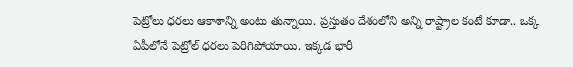పెట్రోలు ధరలు ఆకాశాన్ని అంటు తున్నాయి. ప్రస్తుతం దేశంలోని అన్ని రాష్ట్రాల కంటే కూడా.. ఒక్క ఏపీలోనే పెట్రోల్ ధరలు పెరిగిపోయాయి. ఇక్కడ భారీ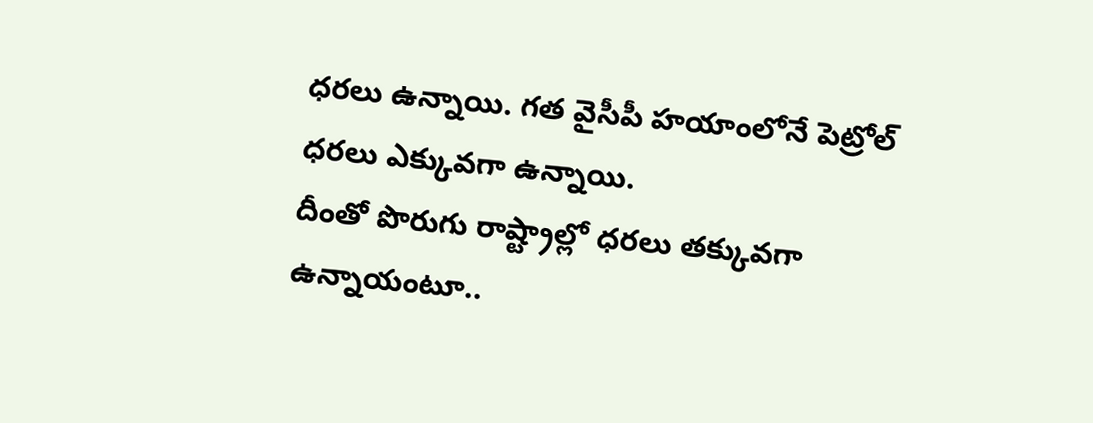ధరలు ఉన్నాయి. గత వైసీపీ హయాంలోనే పెట్రోల్ ధరలు ఎక్కువగా ఉన్నాయి.
దీంతో పొరుగు రాష్ట్రాల్లో ధరలు తక్కువగా ఉన్నాయంటూ..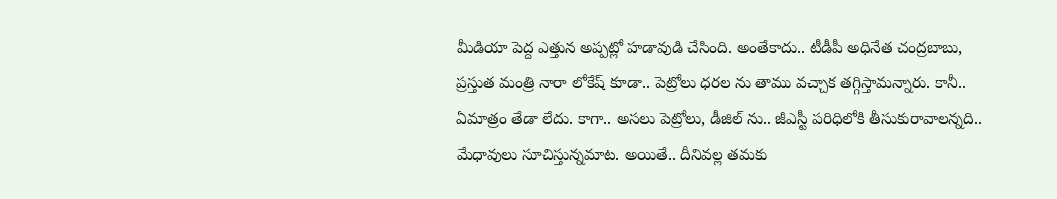మీడియా పెద్ద ఎత్తున అప్పట్లో హడావుడి చేసింది. అంతేకాదు.. టీడీపీ అధినేత చంద్రబాబు, ప్రస్తుత మంత్రి నారా లోకేష్ కూడా.. పెట్రోలు ధరల ను తాము వచ్చాక తగ్గిస్తామన్నారు. కానీ.. ఏమాత్రం తేడా లేదు. కాగా.. అసలు పెట్రోలు, డీజిల్ ను.. జీఎస్టీ పరిధిలోకి తీసుకురావాలన్నది.. మేధావులు సూచిస్తున్నమాట. అయితే.. దీనివల్ల తమకు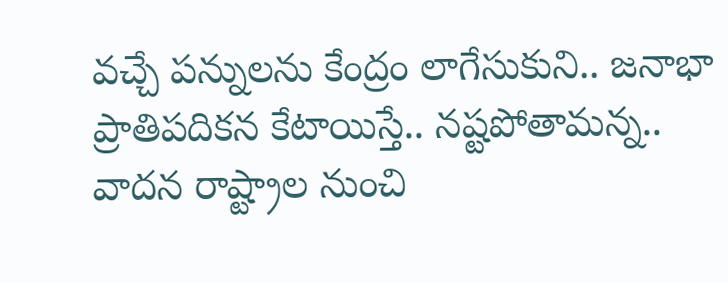వచ్చే పన్నులను కేంద్రం లాగేసుకుని.. జనాభా ప్రాతిపదికన కేటాయిస్తే.. నష్టపోతామన్న.. వాదన రాష్ట్రాల నుంచి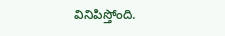వినిపిస్తోంది.